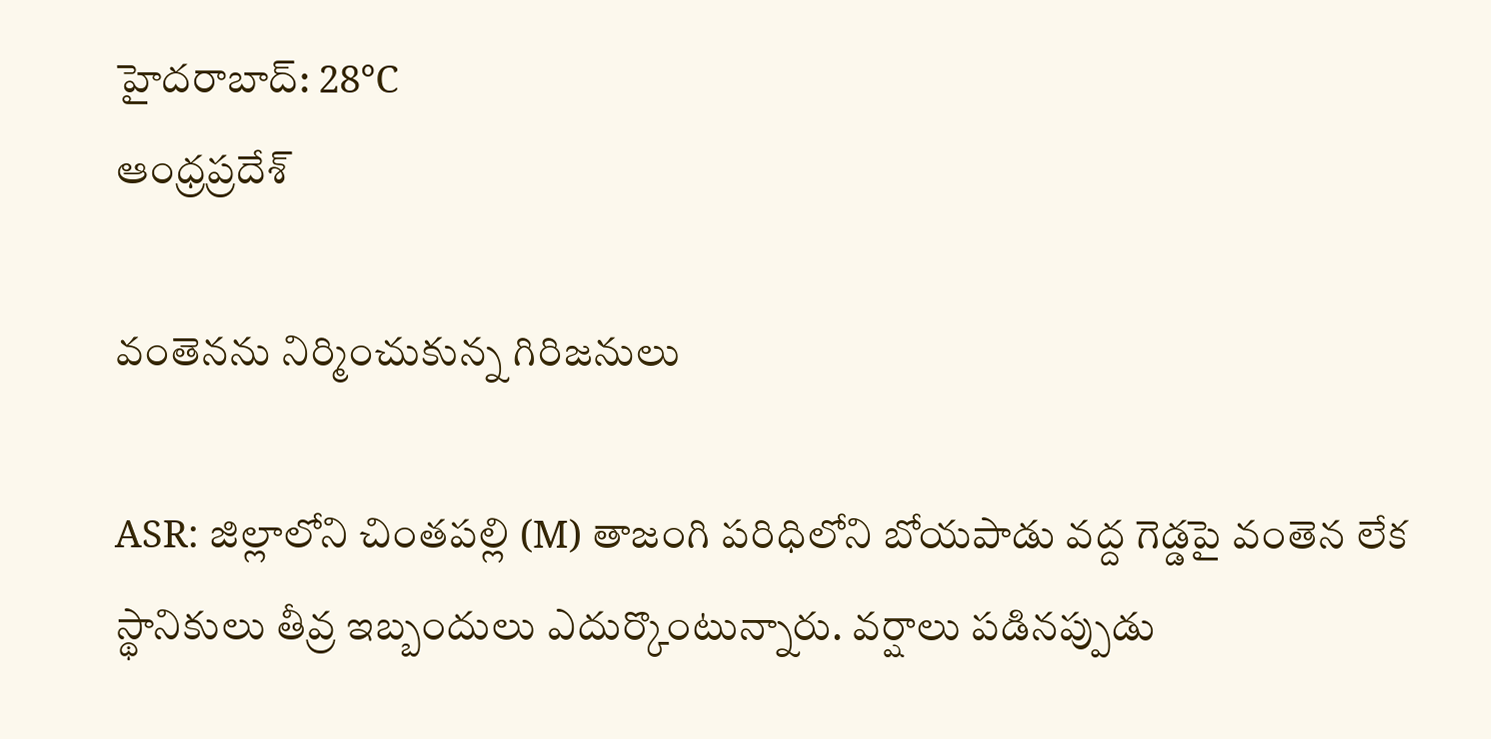హైదరాబాద్: 28°C
ఆంధ్రప్రదేశ్

వంతెనను నిర్మించుకున్న గిరిజనులు

ASR: జిల్లాలోని చింతపల్లి (M) తాజంగి పరిధిలోని బోయపాడు వద్ద గెడ్డపై వంతెన లేక స్థానికులు తీవ్ర ఇబ్బందులు ఎదుర్కొంటున్నారు. వర్షాలు పడినప్పుడు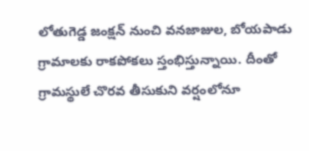లోతుగెడ్డ జంక్షన్‌ నుంచి వనజాజుల, బోయపాడు గ్రామాలకు రాకపోకలు స్తంభిస్తున్నాయి. దీంతో గ్రామస్థులే చొరవ తీసుకుని వర్షంలోనూ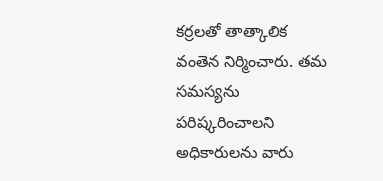కర్రలతో తాత్కాలిక వంతెన నిర్మించారు. తమ సమస్యను పరిష్కరించాలని అధికారులను వారు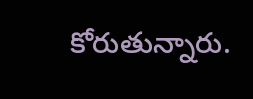కోరుతున్నారు.